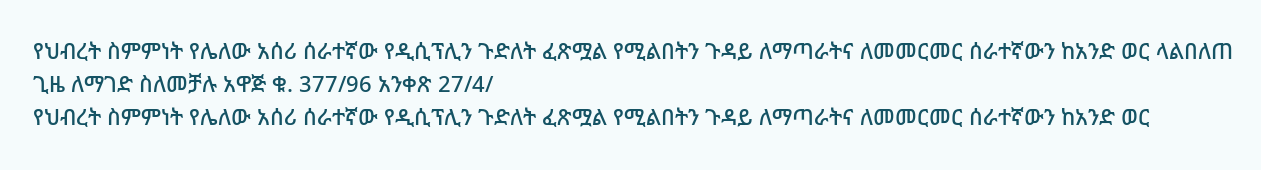የህብረት ስምምነት የሌለው አሰሪ ሰራተኛው የዲሲፕሊን ጉድለት ፈጽሟል የሚልበትን ጉዳይ ለማጣራትና ለመመርመር ሰራተኛውን ከአንድ ወር ላልበለጠ ጊዜ ለማገድ ስለመቻሉ አዋጅ ቁ. 377/96 አንቀጽ 27/4/
የህብረት ስምምነት የሌለው አሰሪ ሰራተኛው የዲሲፕሊን ጉድለት ፈጽሟል የሚልበትን ጉዳይ ለማጣራትና ለመመርመር ሰራተኛውን ከአንድ ወር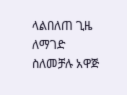ላልበለጠ ጊዜ ለማገድ ስለመቻሉ አዋጅ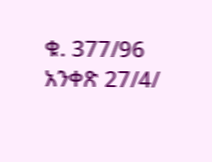ቁ. 377/96 አንቀጽ 27/4/